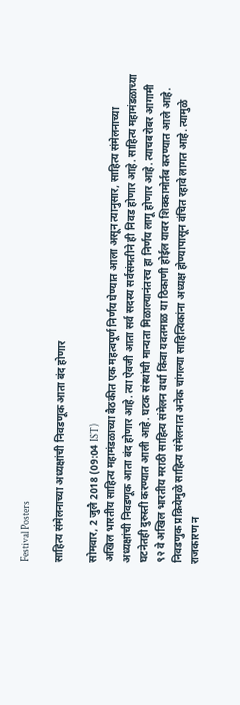Festival Posters

साहित्य संमेलनाच्या अध्यक्षांची निवडणूक आता बंद होणार

सोमवार, 2 जुलै 2018 (09:04 IST)
अखिल भारतीय साहित्य महामंडळाच्या बैठकीत एक महत्वपूर्ण निर्णय घेण्यात आला असून त्यानुसार, साहित्य संमेलनाच्या अध्यक्षांची निवडणूक आता बंद होणार आहे. त्या ऐवजी आता सर्व सदस्य सर्वसंमतीने ही निवड होणार आहे. साहित्य महामंडळाच्या घटनेतही दुरुस्ती करण्यात आली आहे. घटक संस्थांची मान्यता मिळाल्यानंतरच हा निर्णय लागू होणार आहे. त्याचबरोबर आगामी ९२ वे अखिल भारतीय मराठी साहित्य संमेलन वर्धा किंवा यवतमाळ या ठिकाणी होईल यावर शिक्कामोर्तब करण्यात आले आहे. निवडणुक प्रक्रियेमुळे साहित्य संमेलनात अनेक चांगल्या साहित्यिकांना अध्यक्ष होण्यापासून वंचित रहावे लागत आहे. त्यामुळे राजकारण न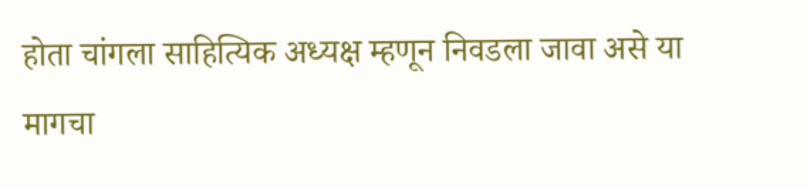होता चांगला साहित्यिक अध्यक्ष म्हणून निवडला जावा असे या मागचा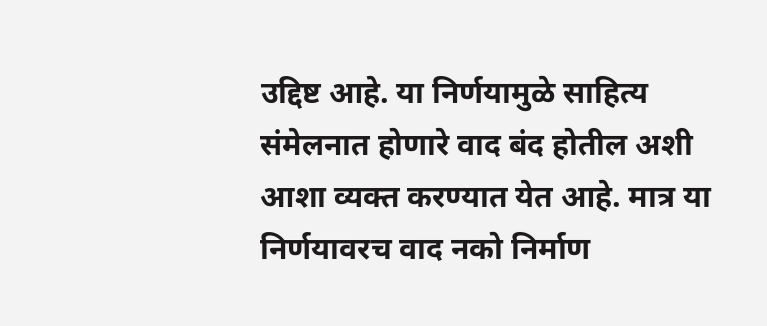उद्दिष्ट आहे. या निर्णयामुळे साहित्य संमेलनात होणारे वाद बंद होतील अशी आशा व्यक्त करण्यात येत आहे. मात्र या निर्णयावरच वाद नको निर्माण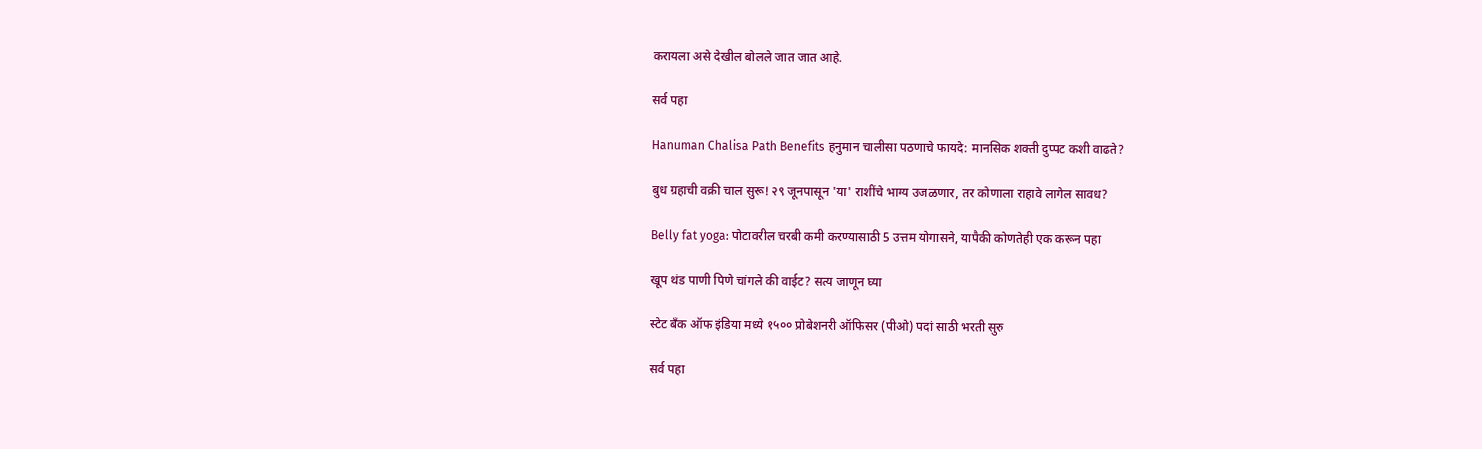करायला असे देखील बोलले जात जात आहे.

सर्व पहा

Hanuman Chalisa Path Benefits हनुमान चालीसा पठणाचे फायदे: मानसिक शक्ती दुप्पट कशी वाढते?

बुध ग्रहाची वक्री चाल सुरू! २९ जूनपासून 'या' राशींचे भाग्य उजळणार, तर कोणाला राहावे लागेल सावध?

Belly fat yoga: पोटावरील चरबी कमी करण्यासाठी 5 उत्तम योगासने, यापैकी कोणतेही एक करून पहा

खूप थंड पाणी पिणे चांगले की वाईट? सत्य जाणून घ्या

स्टेट बँक ऑफ इंडिया मध्ये १५०० प्रोबेशनरी ऑफिसर (पीओ) पदां साठी भरती सुरु

सर्व पहा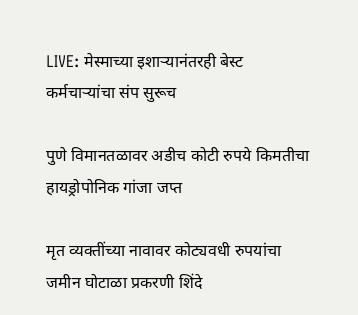LIVE: मेस्माच्या इशाऱ्यानंतरही बेस्ट कर्मचाऱ्यांचा संप सुरूच

पुणे विमानतळावर अडीच कोटी रुपये किमतीचा हायड्रोपोनिक गांजा जप्त

मृत व्यक्तींच्या नावावर कोट्यवधी रुपयांचा जमीन घोटाळा प्रकरणी शिंदे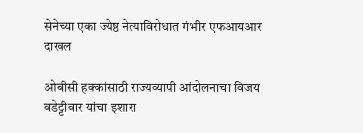सेनेच्या एका ज्येष्ठ नेत्याविरोधात गंभीर एफआयआर दाखल

ओबीसी हक्कांसाठी राज्यव्यापी आंदोलनाचा विजय वडेट्टीवार यांचा इशारा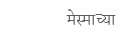मेस्माच्या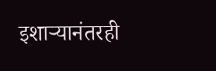इशाऱ्यानंतरही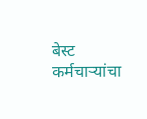बेस्ट कर्मचाऱ्यांचा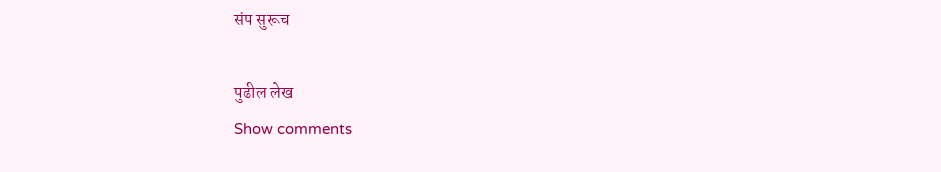संप सुरूच

पुढील लेख
Show comments